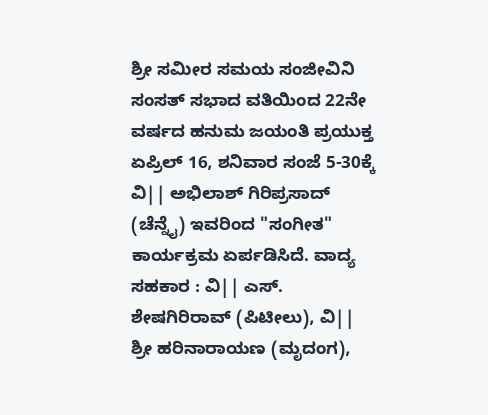ಶ್ರೀ ಸಮೀರ ಸಮಯ ಸಂಜೀವಿನಿ ಸಂಸತ್ ಸಭಾದ ವತಿಯಿಂದ 22ನೇ ವರ್ಷದ ಹನುಮ ಜಯಂತಿ ಪ್ರಯುಕ್ತ ಏಪ್ರಿಲ್ 16, ಶನಿವಾರ ಸಂಜೆ 5-30ಕ್ಕೆ ವಿ|| ಅಭಿಲಾಶ್ ಗಿರಿಪ್ರಸಾದ್ (ಚೆನ್ನೈ) ಇವರಿಂದ "ಸಂಗೀತ" ಕಾರ್ಯಕ್ರಮ ಏರ್ಪಡಿಸಿದೆ. ವಾದ್ಯ ಸಹಕಾರ : ವಿ|| ಎಸ್. ಶೇಷಗಿರಿರಾವ್ (ಪಿಟೀಲು), ವಿ|| ಶ್ರೀ ಹರಿನಾರಾಯಣ (ಮೃದಂಗ),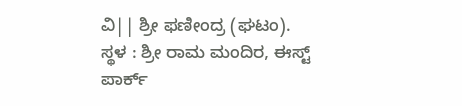ವಿ|| ಶ್ರೀ ಫಣೀಂದ್ರ (ಘಟಂ).
ಸ್ಥಳ : ಶ್ರೀ ರಾಮ ಮಂದಿರ, ಈಸ್ಟ್ ಪಾರ್ಕ್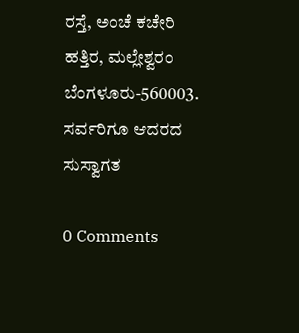ರಸ್ತೆ, ಅಂಚೆ ಕಚೇರಿ ಹತ್ತಿರ, ಮಲ್ಲೇಶ್ವರಂ ಬೆಂಗಳೂರು-560003.
ಸರ್ವರಿಗೂ ಆದರದ ಸುಸ್ವಾಗತ

0 Comments